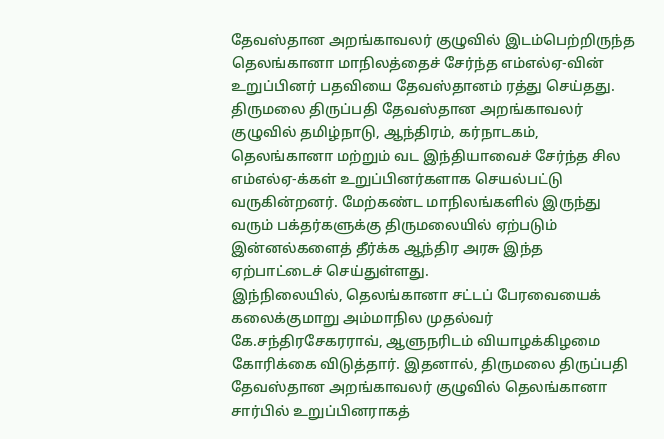தேவஸ்தான அறங்காவலர் குழுவில் இடம்பெற்றிருந்த தெலங்கானா மாநிலத்தைச் சேர்ந்த எம்எல்ஏ-வின் உறுப்பினர் பதவியை தேவஸ்தானம் ரத்து செய்தது.
திருமலை திருப்பதி தேவஸ்தான அறங்காவலர் குழுவில் தமிழ்நாடு, ஆந்திரம், கர்நாடகம், தெலங்கானா மற்றும் வட இந்தியாவைச் சேர்ந்த சில எம்எல்ஏ-க்கள் உறுப்பினர்களாக செயல்பட்டு வருகின்றனர். மேற்கண்ட மாநிலங்களில் இருந்து வரும் பக்தர்களுக்கு திருமலையில் ஏற்படும் இன்னல்களைத் தீர்க்க ஆந்திர அரசு இந்த ஏற்பாட்டைச் செய்துள்ளது.
இந்நிலையில், தெலங்கானா சட்டப் பேரவையைக் கலைக்குமாறு அம்மாநில முதல்வர் கே.சந்திரசேகரராவ், ஆளுநரிடம் வியாழக்கிழமை கோரிக்கை விடுத்தார். இதனால், திருமலை திருப்பதி தேவஸ்தான அறங்காவலர் குழுவில் தெலங்கானா சார்பில் உறுப்பினராகத்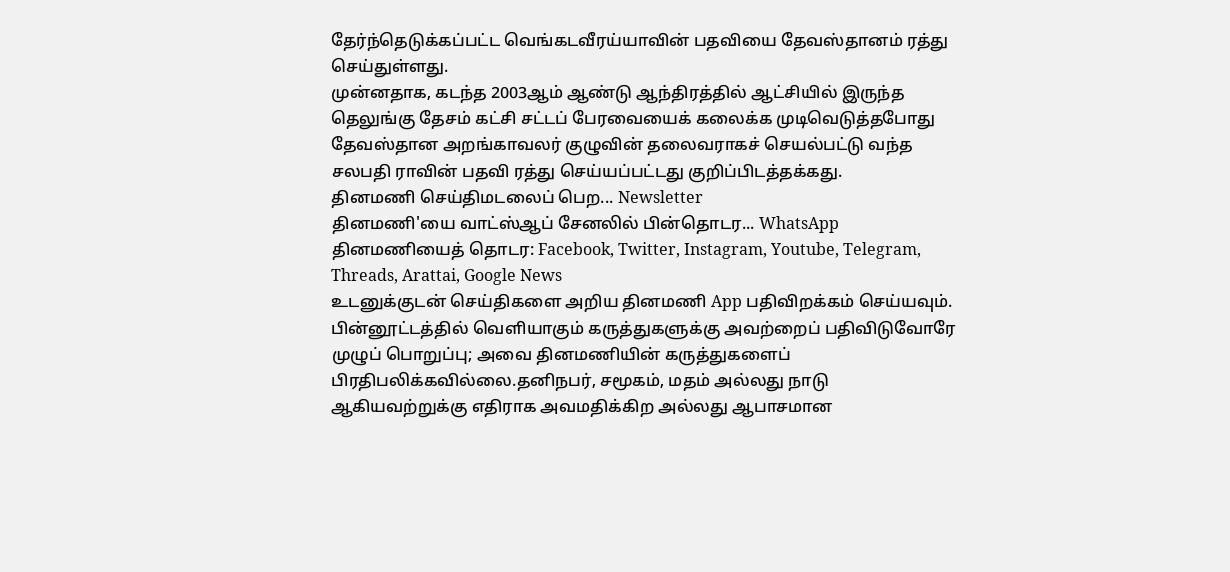தேர்ந்தெடுக்கப்பட்ட வெங்கடவீரய்யாவின் பதவியை தேவஸ்தானம் ரத்து செய்துள்ளது.
முன்னதாக, கடந்த 2003ஆம் ஆண்டு ஆந்திரத்தில் ஆட்சியில் இருந்த தெலுங்கு தேசம் கட்சி சட்டப் பேரவையைக் கலைக்க முடிவெடுத்தபோது தேவஸ்தான அறங்காவலர் குழுவின் தலைவராகச் செயல்பட்டு வந்த சலபதி ராவின் பதவி ரத்து செய்யப்பட்டது குறிப்பிடத்தக்கது.
தினமணி செய்திமடலைப் பெற... Newsletter
தினமணி'யை வாட்ஸ்ஆப் சேனலில் பின்தொடர... WhatsApp
தினமணியைத் தொடர: Facebook, Twitter, Instagram, Youtube, Telegram, Threads, Arattai, Google News
உடனுக்குடன் செய்திகளை அறிய தினமணி App பதிவிறக்கம் செய்யவும்.
பின்னூட்டத்தில் வெளியாகும் கருத்துகளுக்கு அவற்றைப் பதிவிடுவோரே முழுப் பொறுப்பு; அவை தினமணியின் கருத்துகளைப் பிரதிபலிக்கவில்லை.தனிநபர், சமூகம், மதம் அல்லது நாடு ஆகியவற்றுக்கு எதிராக அவமதிக்கிற அல்லது ஆபாசமான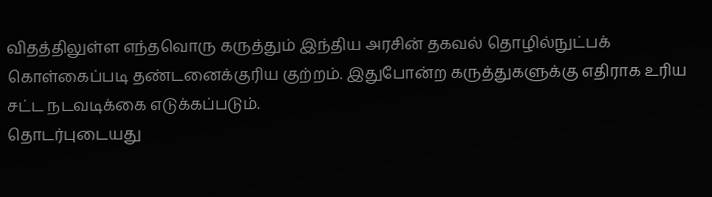விதத்திலுள்ள எந்தவொரு கருத்தும் இந்திய அரசின் தகவல் தொழில்நுட்பக் கொள்கைப்படி தண்டனைக்குரிய குற்றம். இதுபோன்ற கருத்துகளுக்கு எதிராக உரிய சட்ட நடவடிக்கை எடுக்கப்படும்.
தொடர்புடையது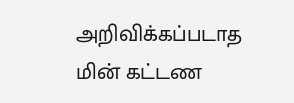அறிவிக்கப்படாத மின் கட்டண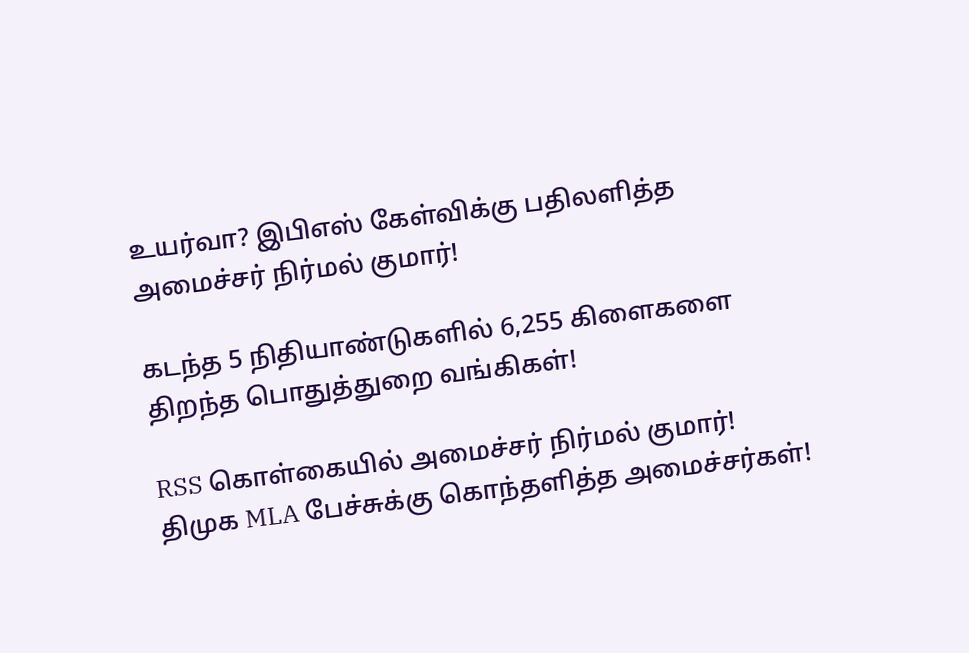உயர்வா? இபிஎஸ் கேள்விக்கு பதிலளித்த அமைச்சர் நிர்மல் குமார்!

கடந்த 5 நிதியாண்டுகளில் 6,255 கிளைகளை திறந்த பொதுத்துறை வங்கிகள்!

RSS கொள்கையில் அமைச்சர் நிர்மல் குமார்! திமுக MLA பேச்சுக்கு கொந்தளித்த அமைச்சர்கள்!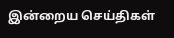இன்றைய செய்திகள்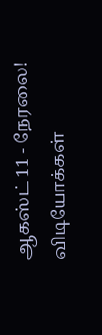ஆகஸ்ட் 11 - நேரலை!
விடியோக்கள்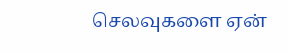செலவுகளை ஏன்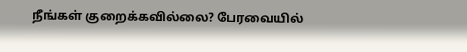நீங்கள் குறைக்கவில்லை? பேரவையில்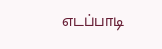எடப்பாடி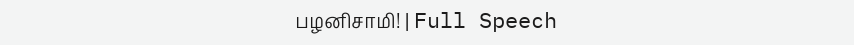பழனிசாமி! | Full Speech